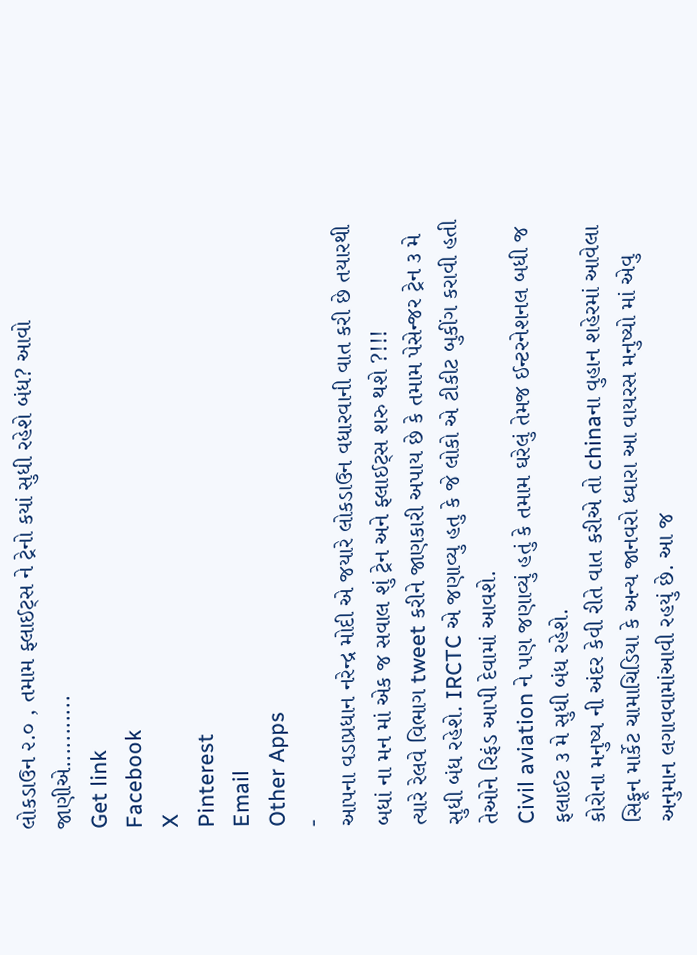લોકડાઉન ૨.૦ , તમામ ફ્લાઈટ્સ ને ટ્રેનો કયાં સુધી રહેશે બંધ? આવો જાણીએ...........
Get link
Facebook
X
Pinterest
Email
Other Apps
-
આપના વડાપ્રધાન નરેન્દ્ર મોદી એ જયારે લોકડાઉન વધારવાની વાત કરી છે તયારથી બધાં ના મન માં એક જ સવાલ શું ટ્રેન અને ફ્લાઈટ્સ શરુ થશે ?!!!
ત્યારે રેલવે વિભાગ tweet કરીને જાણકારી અપાય છે કે તમામ પેસેન્જર ટ્રેન ૩ મે સુધી બંધ રહેશે. IRCTC એ જણાવ્યુ હતુ કે જે લોકો એ ટીકીટ બુકીંગ કરાવી હતી તેઓને રિફંડ આપી દેવામાં આવશે.
Civil aviation ને પણ જણાવ્યું હતું કે તમામ ઘરેલું તેમજ ઈન્ટરનેશનલ બધી જ ફલાઈટ ૩ મે સુધી બંધ રહેશે.
કોરોના મનુષ્ય ની અંદર કેવી રીતે વાત કરીએ તો chinaના વુહાન શહેરમાં આવેલા સિફૂન માર્કેટ ચામાચિડિયા કે અન્ય જાનવરો ધ્વારા આ વાયરસ મનુષ્યો માં એવુ અનુમાન લગાવવામાંઆવી રહયું છે. આ જ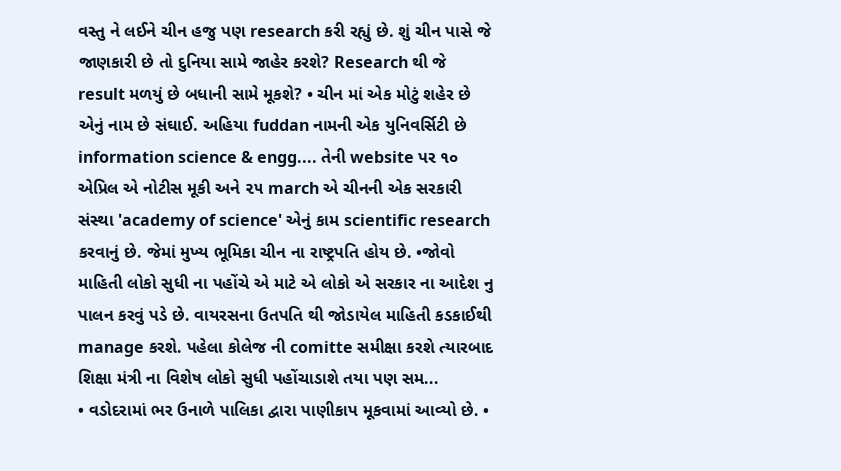વસ્તુ ને લઈને ચીન હજુ પણ research કરી રહ્યું છે. શું ચીન પાસે જે જાણકારી છે તો દુનિયા સામે જાહેર કરશે? Research થી જે result મળયું છે બધાની સામે મૂકશે? • ચીન માં એક મોટું શહેર છે એનું નામ છે સંઘાઈ. અહિયા fuddan નામની એક યુનિવર્સિટી છે information science & engg.... તેની website પર ૧૦ એપ્રિલ એ નોટીસ મૂકી અને ૨૫ march એ ચીનની એક સરકારી સંસ્થા 'academy of science' એનું કામ scientific research કરવાનું છે. જેમાં મુખ્ય ભૂમિકા ચીન ના રાષ્ટ્રપતિ હોય છે. •જોવો માહિતી લોકો સુધી ના પહોંચે એ માટે એ લોકો એ સરકાર ના આદેશ નુ પાલન કરવું પડે છે. વાયરસના ઉતપતિ થી જોડાયેલ માહિતી કડકાઈથી manage કરશે. પહેલા કોલેજ ની comitte સમીક્ષા કરશે ત્યારબાદ શિક્ષા મંત્રી ના વિશેષ લોકો સુધી પહોંચાડાશે તયા પણ સમ...
• વડોદરામાં ભર ઉનાળે પાલિકા દ્વારા પાણીકાપ મૂકવામાં આવ્યો છે. •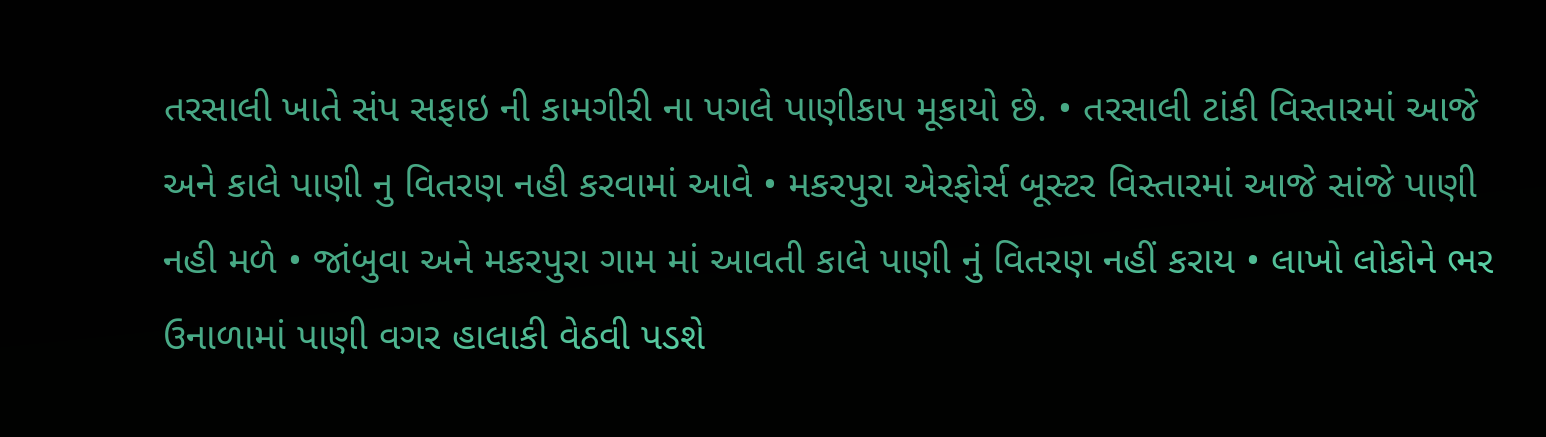તરસાલી ખાતે સંપ સફાઇ ની કામગીરી ના પગલે પાણીકાપ મૂકાયો છે. • તરસાલી ટાંકી વિસ્તારમાં આજે અને કાલે પાણી નુ વિતરણ નહી કરવામાં આવે • મકરપુરા એરફોર્સ બૂસ્ટર વિસ્તારમાં આજે સાંજે પાણી નહી મળે • જાંબુવા અને મકરપુરા ગામ માં આવતી કાલે પાણી નું વિતરણ નહીં કરાય • લાખો લોકોને ભર ઉનાળામાં પાણી વગર હાલાકી વેઠવી પડશે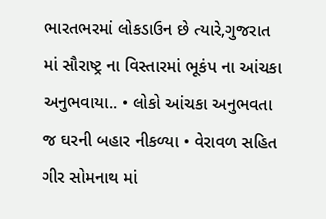ભારતભરમાં લોકડાઉન છે ત્યારે,ગુજરાત માં સૌરાષ્ટ્ર ના વિસ્તારમાં ભૂકંપ ના આંચકા અનુભવાયા.. • લોકો આંચકા અનુભવતા જ ઘરની બહાર નીકળ્યા • વેરાવળ સહિત ગીર સોમનાથ માં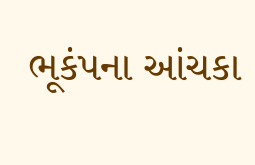ભૂકંપના આંચકા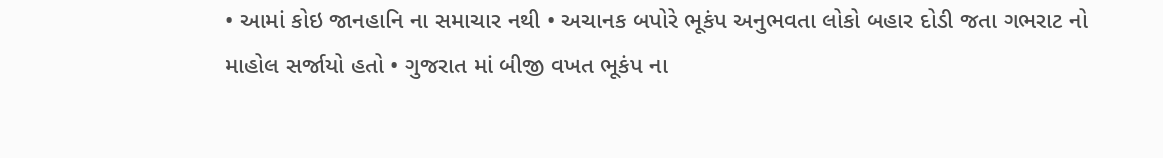• આમાં કોઇ જાનહાનિ ના સમાચાર નથી • અચાનક બપોરે ભૂકંપ અનુભવતા લોકો બહાર દોડી જતા ગભરાટ નો માહોલ સર્જાયો હતો • ગુજરાત માં બીજી વખત ભૂકંપ ના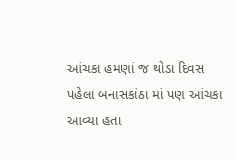આંચકા હમણાં જ થોડા દિવસ પહેલા બનાસકાંઠા માં પણ આંચકા આવ્યા હતા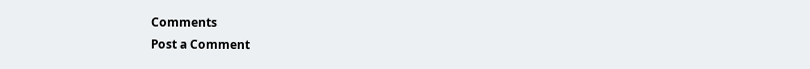Comments
Post a Comment